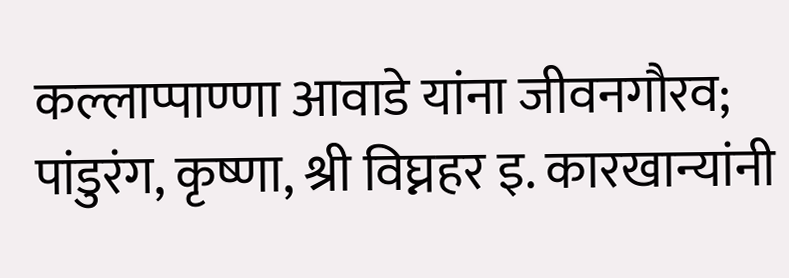कल्लाप्पाण्णा आवाडे यांना जीवनगौरव; पांडुरंग, कृष्णा, श्री विघ्नहर इ. कारखान्यांनी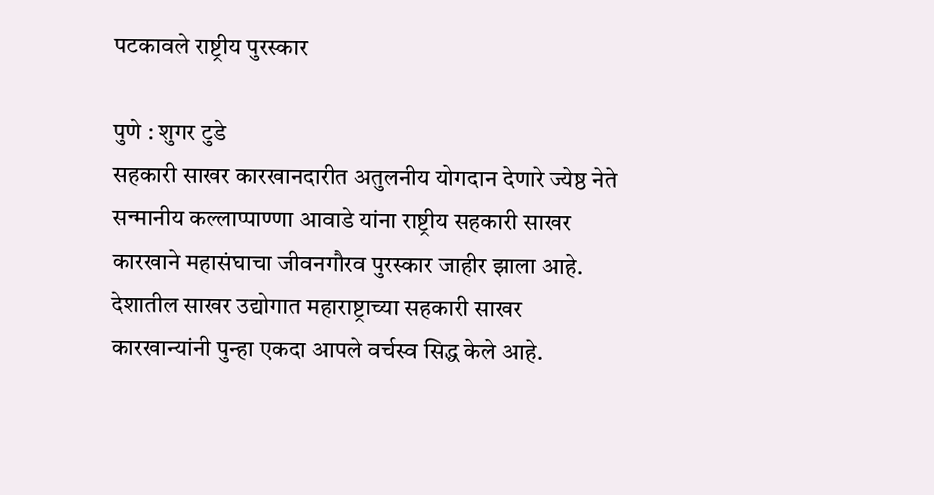पटकावले राष्ट्रीय पुरस्कार

पुणे : शुगर टुडे
सहकारी साखर कारखानदारीत अतुलनीय योगदान देणारे ज्येष्ठ नेते सन्मानीय कल्लाप्पाण्णा आवाडे यांना राष्ट्रीय सहकारी साखर कारखाने महासंघाचा जीवनगौरव पुरस्कार जाहीर झाला आहे.
देशातील साखर उद्योगात महाराष्ट्राच्या सहकारी साखर कारखान्यांनी पुन्हा एकदा आपले वर्चस्व सिद्ध केले आहे.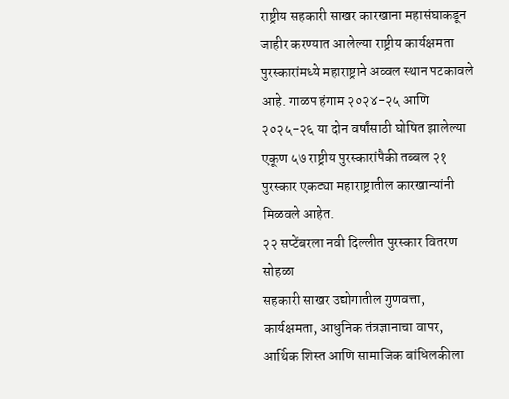राष्ट्रीय सहकारी साखर कारखाना महासंघाकडून जाहीर करण्यात आलेल्या राष्ट्रीय कार्यक्षमता पुरस्कारांमध्ये महाराष्ट्राने अव्वल स्थान पटकावले आहे. गाळप हंगाम २०२४-२५ आणि २०२५-२६ या दोन वर्षांसाठी घोषित झालेल्या एकूण ५७ राष्ट्रीय पुरस्कारांपैकी तब्बल २१ पुरस्कार एकट्या महाराष्ट्रातील कारखान्यांनी मिळवले आहेत.
२२ सप्टेंबरला नवी दिल्लीत पुरस्कार वितरण सोहळा
सहकारी साखर उद्योगातील गुणवत्ता, कार्यक्षमता, आधुनिक तंत्रज्ञानाचा वापर, आर्थिक शिस्त आणि सामाजिक बांधिलकीला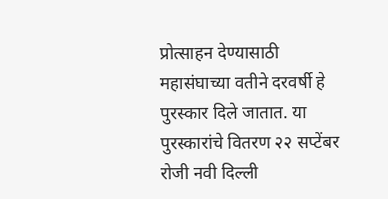प्रोत्साहन देण्यासाठी महासंघाच्या वतीने दरवर्षी हे पुरस्कार दिले जातात. या पुरस्कारांचे वितरण २२ सप्टेंबर रोजी नवी दिल्ली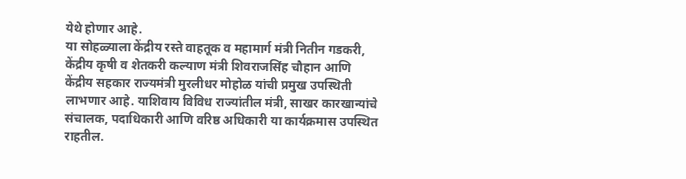येथे होणार आहे.
या सोहळ्याला केंद्रीय रस्ते वाहतूक व महामार्ग मंत्री नितीन गडकरी, केंद्रीय कृषी व शेतकरी कल्याण मंत्री शिवराजसिंह चौहान आणि केंद्रीय सहकार राज्यमंत्री मुरलीधर मोहोळ यांची प्रमुख उपस्थिती लाभणार आहे. याशिवाय विविध राज्यांतील मंत्री, साखर कारखान्यांचे संचालक, पदाधिकारी आणि वरिष्ठ अधिकारी या कार्यक्रमास उपस्थित राहतील.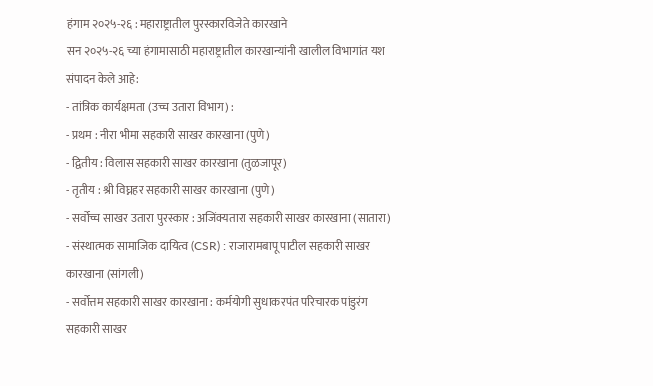हंगाम २०२५-२६ : महाराष्ट्रातील पुरस्कारविजेते कारखाने
सन २०२५-२६ च्या हंगामासाठी महाराष्ट्रातील कारखान्यांनी खालील विभागांत यश संपादन केले आहे:
- तांत्रिक कार्यक्षमता (उच्च उतारा विभाग) :
- प्रथम : नीरा भीमा सहकारी साखर कारखाना (पुणे)
- द्वितीय : विलास सहकारी साखर कारखाना (तुळजापूर)
- तृतीय : श्री विघ्नहर सहकारी साखर कारखाना (पुणे)
- सर्वोच्च साखर उतारा पुरस्कार : अजिंक्यतारा सहकारी साखर कारखाना (सातारा)
- संस्थात्मक सामाजिक दायित्व (CSR) : राजारामबापू पाटील सहकारी साखर कारखाना (सांगली)
- सर्वोत्तम सहकारी साखर कारखाना : कर्मयोगी सुधाकरपंत परिचारक पांडुरंग सहकारी साखर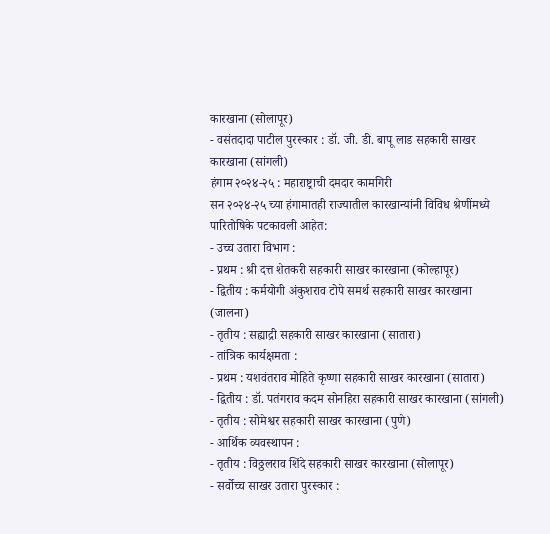कारखाना (सोलापूर)
- वसंतदादा पाटील पुरस्कार : डॉ. जी. डी. बापू लाड सहकारी साखर कारखाना (सांगली)
हंगाम २०२४-२५ : महाराष्ट्राची दमदार कामगिरी
सन २०२४-२५ च्या हंगामातही राज्यातील कारखान्यांनी विविध श्रेणींमध्ये पारितोषिके पटकावली आहेत:
- उच्च उतारा विभाग :
- प्रथम : श्री दत्त शेतकरी सहकारी साखर कारखाना (कोल्हापूर)
- द्वितीय : कर्मयोगी अंकुशराव टोपे समर्थ सहकारी साखर कारखाना (जालना)
- तृतीय : सह्याद्री सहकारी साखर कारखाना (सातारा)
- तांत्रिक कार्यक्षमता :
- प्रथम : यशवंतराव मोहिते कृष्णा सहकारी साखर कारखाना (सातारा)
- द्वितीय : डॉ. पतंगराव कदम सोनहिरा सहकारी साखर कारखाना (सांगली)
- तृतीय : सोमेश्वर सहकारी साखर कारखाना (पुणे)
- आर्थिक व्यवस्थापन :
- तृतीय : विठ्ठलराव शिंदे सहकारी साखर कारखाना (सोलापूर)
- सर्वोच्च साखर उतारा पुरस्कार :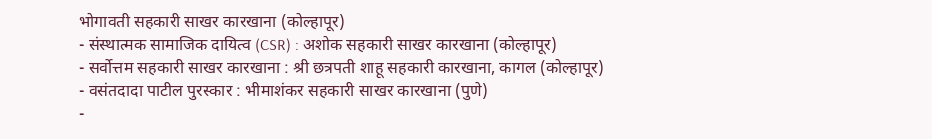भोगावती सहकारी साखर कारखाना (कोल्हापूर)
- संस्थात्मक सामाजिक दायित्व (CSR) : अशोक सहकारी साखर कारखाना (कोल्हापूर)
- सर्वोत्तम सहकारी साखर कारखाना : श्री छत्रपती शाहू सहकारी कारखाना, कागल (कोल्हापूर)
- वसंतदादा पाटील पुरस्कार : भीमाशंकर सहकारी साखर कारखाना (पुणे)
-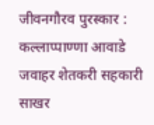जीवनगौरव पुरस्कार : कल्लाप्पाण्णा आवाडे जवाहर शेतकरी सहकारी साखर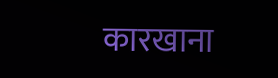कारखाना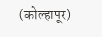(कोल्हापूर)